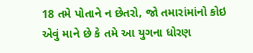18 તમે પોતાને ન છેતરો, જો તમારાંમાંનો કોઇ એવું માને છે કે તમે આ યુગના ધોરણ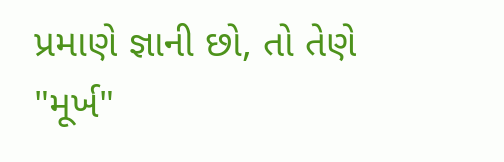પ્રમાણે જ્ઞાની છો, તો તેણે "મૂર્ખ"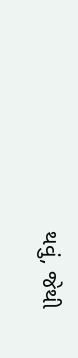થવું, જેથી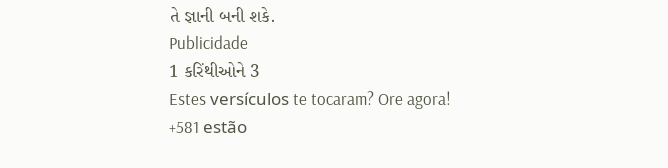તે જ્ઞાની બની શકે.
Publicidade
1 કરિંથીઓને 3
Estes versículos te tocaram? Ore agora!
+581 estão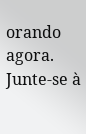orando agora.
Junte-se à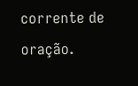corrente de oração.